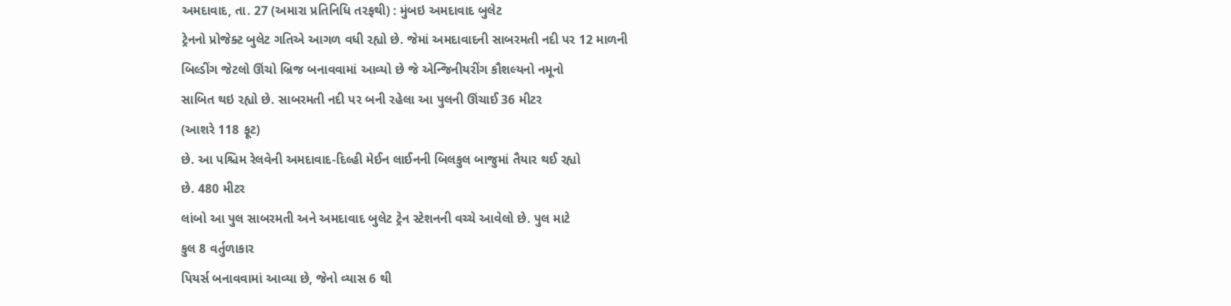અમદાવાદ, તા. 27 (અમારા પ્રતિનિધિ તરફથી) : મુંબઇ અમદાવાદ બુલેટ
ટ્રેનનો પ્રોજેક્ટ બુલેટ ગતિએ આગળ વધી રહ્યો છે. જેમાં અમદાવાદની સાબરમતી નદી પર 12 માળની
બિલ્ડીંગ જેટલો ઊંચો બ્રિજ બનાવવામાં આવ્યો છે જે એન્જિનીયરીંગ કૌશલ્યનો નમૂનો
સાબિત થઇ રહ્યો છે. સાબરમતી નદી પર બની રહેલા આ પુલની ઊંચાઈ 36 મીટર
(આશરે 118 ફૂટ)
છે. આ પશ્ચિમ રેલવેની અમદાવાદ-દિલ્હી મેઈન લાઈનની બિલકુલ બાજુમાં તૈયાર થઈ રહ્યો
છે. 480 મીટર
લાંબો આ પુલ સાબરમતી અને અમદાવાદ બુલેટ ટ્રેન સ્ટેશનની વચ્ચે આવેલો છે. પુલ માટે
કુલ 8 વર્તુળાકાર
પિયર્સ બનાવવામાં આવ્યા છે, જેનો વ્યાસ 6 થી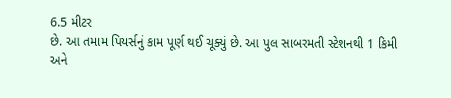6.5 મીટર
છે. આ તમામ પિયર્સનું કામ પૂર્ણ થઈ ચૂક્યું છે. આ પુલ સાબરમતી સ્ટેશનથી 1 કિમી
અને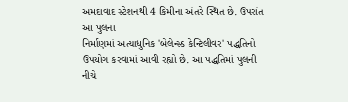અમદાવાદ સ્ટેશનથી 4 કિમીના અંતરે સ્થિત છે. ઉપરાંત આ પુલના
નિર્માણમાં અત્યાધુનિક 'બેલેન્સ્ડ કેન્ટિલીવર' પદ્ધતિનો ઉપયોગ કરવામાં આવી રહ્યો છે. આ પદ્ધતિમાં પુલની નીચે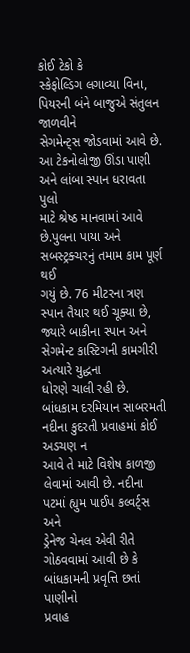કોઈ ટેકો કે
સ્કેફોલ્ડિગ લગાવ્યા વિના, પિયરની બંને બાજુએ સંતુલન જાળવીને
સેગમેન્ટ્સ જોડવામાં આવે છે. આ ટેકનોલોજી ઊંડા પાણી અને લાંબા સ્પાન ધરાવતા પુલો
માટે શ્રેષ્ઠ માનવામાં આવે છે.પુલના પાયા અને સબસ્ટ્રક્ચરનું તમામ કામ પૂર્ણ થઈ
ગયું છે. 76 મીટરના ત્રણ સ્પાન તૈયાર થઈ ચૂક્યા છે, જ્યારે બાકીના સ્પાન અને સેગમેન્ટ કાસ્ટિગની કામગીરી અત્યારે યુદ્ધના
ધોરણે ચાલી રહી છે. બાંધકામ દરમિયાન સાબરમતી નદીના કુદરતી પ્રવાહમાં કોઈ અડચણ ન
આવે તે માટે વિશેષ કાળજી લેવામાં આવી છે. નદીના પટમાં હ્યુમ પાઈપ કલ્વર્ટ્સ અને
ડ્રેનેજ ચેનલ એવી રીતે ગોઠવવામાં આવી છે કે બાંધકામની પ્રવૃત્તિ છતાં પાણીનો
પ્રવાહ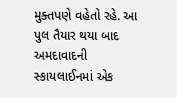મુક્તપણે વહેતો રહે. આ પુલ તૈયાર થયા બાદ અમદાવાદની સ્કાયલાઈનમાં એક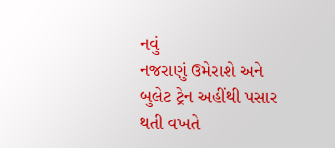નવું
નજરાણું ઉમેરાશે અને બુલેટ ટ્રેન અહીંથી પસાર થતી વખતે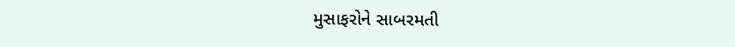મુસાફરોને સાબરમતી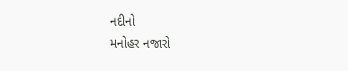નદીનો
મનોહર નજારો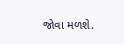જોવા મળશે.